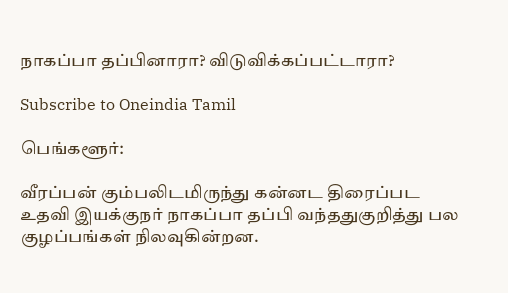நாகப்பா தப்பினாரா? விடுவிக்கப்பட்டாரா?

Subscribe to Oneindia Tamil

பெங்களூர்:

வீரப்பன் கும்பலிடமிருந்து கன்னட திரைப்பட உதவி இயக்குநர் நாகப்பா தப்பி வந்ததுகுறித்து பல குழப்பங்கள் நிலவுகின்றன.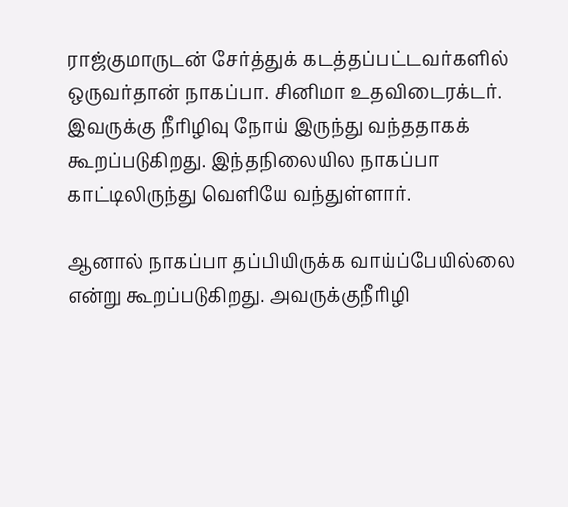ராஜ்குமாருடன் சேர்த்துக் கடத்தப்பட்டவர்களில் ஒருவர்தான் நாகப்பா. சினிமா உதவிடைரக்டர். இவருக்கு நீரிழிவு நோய் இருந்து வந்ததாகக் கூறப்படுகிறது. இந்தநிலையில நாகப்பா காட்டிலிருந்து வெளியே வந்துள்ளார்.

ஆனால் நாகப்பா தப்பியிருக்க வாய்ப்பேயில்லை என்று கூறப்படுகிறது. அவருக்குநீரிழி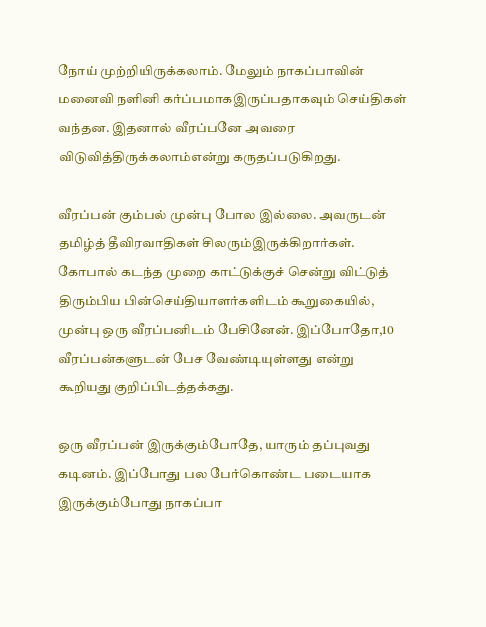நோய் முற்றியிருக்கலாம். மேலும் நாகப்பாவின் மனைவி நளினி கர்ப்பமாகஇருப்பதாகவும் செய்திகள் வந்தன. இதனால் வீரப்பனே அவரை விடுவித்திருக்கலாம்என்று கருதப்படுகிறது.

வீரப்பன் கும்பல் முன்பு போல இல்லை. அவருடன் தமிழ்த் தீவிரவாதிகள் சிலரும்இருக்கிறார்கள். கோபால் கடந்த முறை காட்டுக்குச் சென்று விட்டுத் திரும்பிய பின்செய்தியாளர்களிடம் கூறுகையில், முன்பு ஒரு வீரப்பனிடம் பேசினேன். இப்போதோ,10 வீரப்பன்களுடன் பேச வேண்டியுள்ளது என்று கூறியது குறிப்பிடத்தக்கது.

ஒரு வீரப்பன் இருக்கும்போதே, யாரும் தப்புவது கடினம். இப்போது பல பேர்கொண்ட படையாக இருக்கும்போது நாகப்பா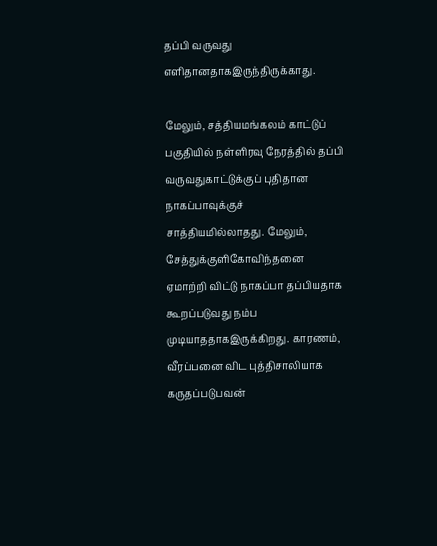தப்பி வருவது எளிதானதாகஇருந்திருக்காது.

மேலும், சத்தியமங்கலம் காட்டுப் பகுதியில் நள்ளிரவு நேரத்தில் தப்பி வருவதுகாட்டுக்குப் புதிதான நாகப்பாவுக்குச் சாத்தியமில்லாதது. மேலும், சேத்துக்குளிகோவிந்தனை ஏமாற்றி விட்டு நாகப்பா தப்பியதாக கூறப்படுவது நம்ப முடியாததாகஇருக்கிறது. காரணம், வீரப்பனை விட புத்திசாலியாக கருதப்படுபவன்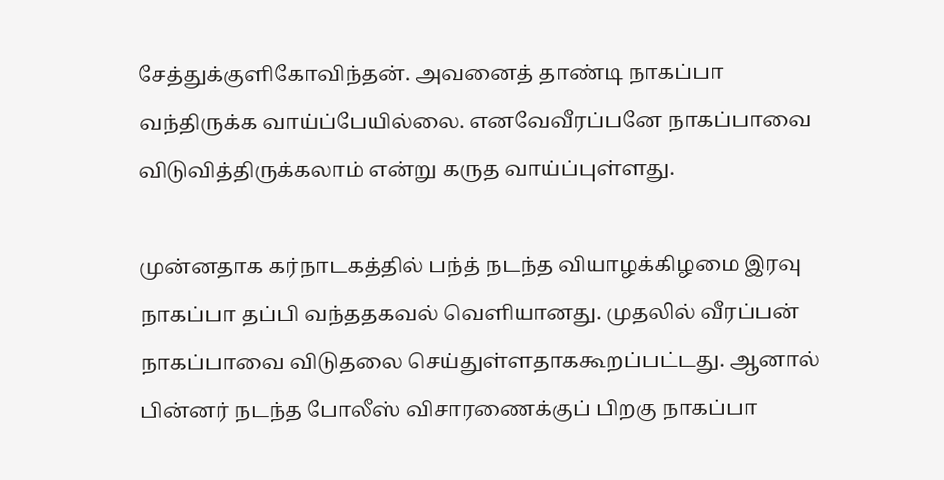சேத்துக்குளிகோவிந்தன். அவனைத் தாண்டி நாகப்பா வந்திருக்க வாய்ப்பேயில்லை. எனவேவீரப்பனே நாகப்பாவை விடுவித்திருக்கலாம் என்று கருத வாய்ப்புள்ளது.

முன்னதாக கர்நாடகத்தில் பந்த் நடந்த வியாழக்கிழமை இரவு நாகப்பா தப்பி வந்ததகவல் வெளியானது. முதலில் வீரப்பன் நாகப்பாவை விடுதலை செய்துள்ளதாககூறப்பட்டது. ஆனால் பின்னர் நடந்த போலீஸ் விசாரணைக்குப் பிறகு நாகப்பா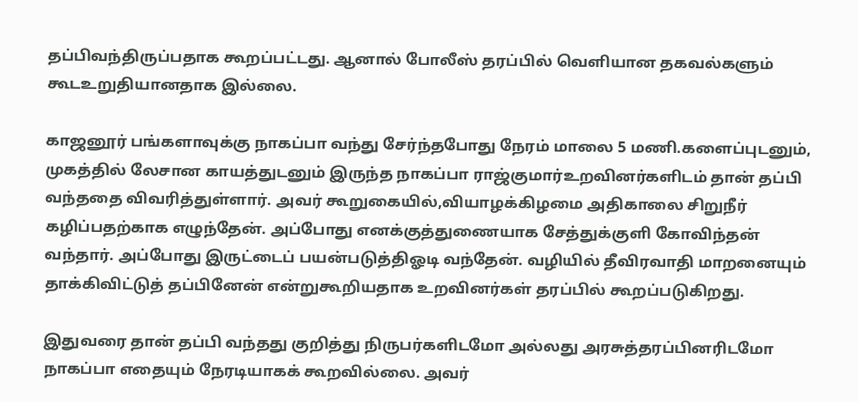தப்பிவந்திருப்பதாக கூறப்பட்டது. ஆனால் போலீஸ் தரப்பில் வெளியான தகவல்களும் கூடஉறுதியானதாக இல்லை.

காஜனூர் பங்களாவுக்கு நாகப்பா வந்து சேர்ந்தபோது நேரம் மாலை 5 மணி.களைப்புடனும், முகத்தில் லேசான காயத்துடனும் இருந்த நாகப்பா ராஜ்குமார்உறவினர்களிடம் தான் தப்பி வந்ததை விவரித்துள்ளார். அவர் கூறுகையில்,வியாழக்கிழமை அதிகாலை சிறுநீர் கழிப்பதற்காக எழுந்தேன். அப்போது எனக்குத்துணையாக சேத்துக்குளி கோவிந்தன் வந்தார். அப்போது இருட்டைப் பயன்படுத்திஓடி வந்தேன். வழியில் தீவிரவாதி மாறனையும் தாக்கிவிட்டுத் தப்பினேன் என்றுகூறியதாக உறவினர்கள் தரப்பில் கூறப்படுகிறது.

இதுவரை தான் தப்பி வந்தது குறித்து நிருபர்களிடமோ அல்லது அரசுத்தரப்பினரிடமோ நாகப்பா எதையும் நேரடியாகக் கூறவில்லை. அவர்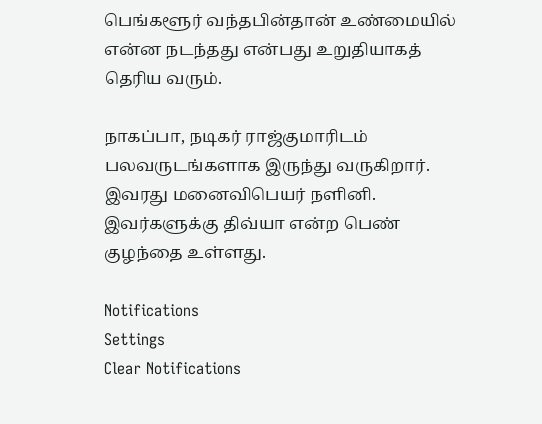பெங்களூர் வந்தபின்தான் உண்மையில் என்ன நடந்தது என்பது உறுதியாகத் தெரிய வரும்.

நாகப்பா, நடிகர் ராஜ்குமாரிடம் பலவருடங்களாக இருந்து வருகிறார். இவரது மனைவிபெயர் நளினி. இவர்களுக்கு திவ்யா என்ற பெண் குழந்தை உள்ளது.

Notifications
Settings
Clear Notifications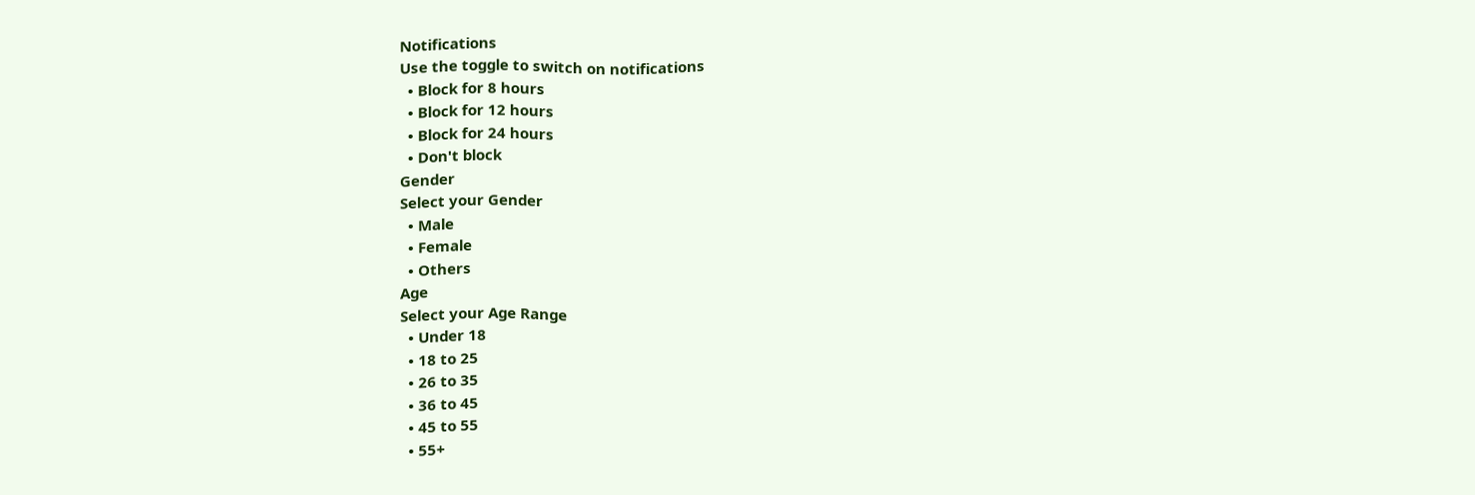Notifications
Use the toggle to switch on notifications
  • Block for 8 hours
  • Block for 12 hours
  • Block for 24 hours
  • Don't block
Gender
Select your Gender
  • Male
  • Female
  • Others
Age
Select your Age Range
  • Under 18
  • 18 to 25
  • 26 to 35
  • 36 to 45
  • 45 to 55
  • 55+